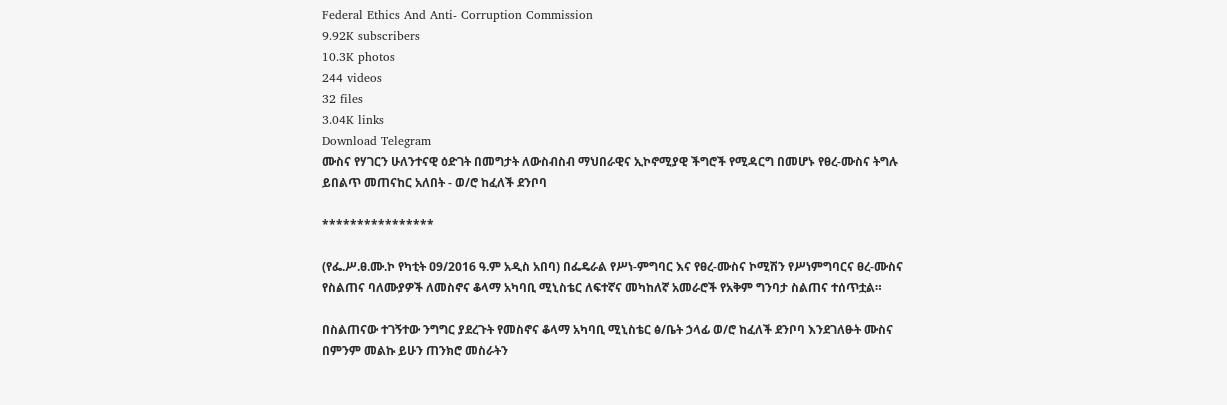Federal Ethics And Anti- Corruption Commission
9.92K subscribers
10.3K photos
244 videos
32 files
3.04K links
Download Telegram
ሙስና የሃገርን ሁለንተናዊ ዕድገት በመግታት ለውስብስብ ማህበራዊና ኢኮኖሚያዊ ችግሮች የሚዳርግ በመሆኑ የፀረ-ሙስና ትግሉ ይበልጥ መጠናከር አለበት - ወ/ሮ ከፈለች ደንቦባ

****************

(የፌ.ሥ.ፀ.ሙ.ኮ የካቲት ዐ9/2016 ዓ.ም አዲስ አበባ) በፌዴራል የሥነ-ምግባር እና የፀረ-ሙስና ኮሚሽን የሥነምግባርና ፀረ-ሙስና የስልጠና ባለሙያዎች ለመስኖና ቆላማ አካባቢ ሚኒስቴር ለፍተኛና መካከለኛ አመራሮች የአቅም ግንባታ ስልጠና ተሰጥቷል።

በስልጠናው ተገኝተው ንግግር ያደረጉት የመስኖና ቆላማ አካባቢ ሚኒስቴር ፅ/ቤት ኃላፊ ወ/ሮ ከፈለች ደንቦባ እንደገለፁት ሙስና በምንም መልኩ ይሁን ጠንክሮ መስራትን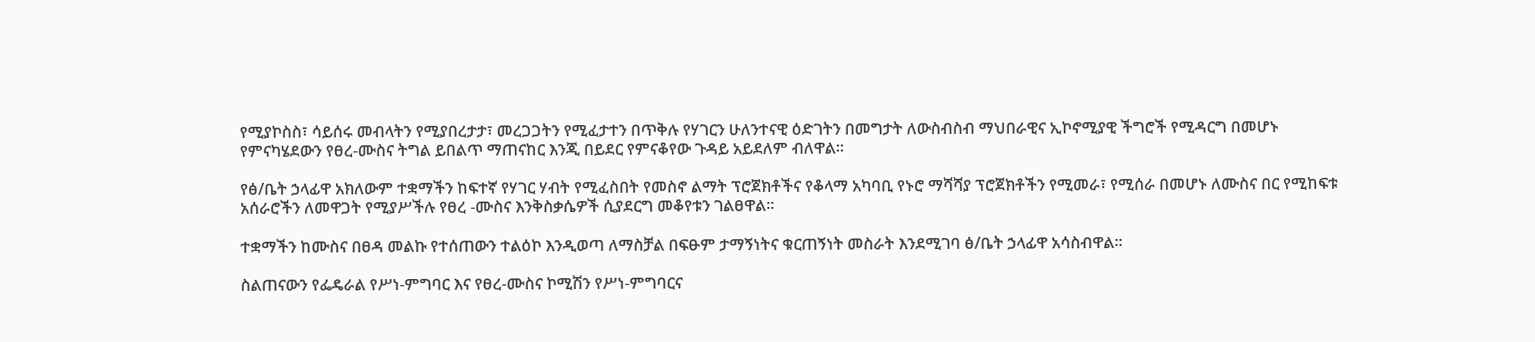የሚያኮስስ፣ ሳይሰሩ መብላትን የሚያበረታታ፣ መረጋጋትን የሚፈታተን በጥቅሉ የሃገርን ሁለንተናዊ ዕድገትን በመግታት ለውስብስብ ማህበራዊና ኢኮኖሚያዊ ችግሮች የሚዳርግ በመሆኑ የምናካሄደውን የፀረ-ሙስና ትግል ይበልጥ ማጠናከር እንጂ በይደር የምናቆየው ጉዳይ አይደለም ብለዋል፡፡

የፅ/ቤት ኃላፊዋ አክለውም ተቋማችን ከፍተኛ የሃገር ሃብት የሚፈስበት የመስኖ ልማት ፕሮጀክቶችና የቆላማ አካባቢ የኑሮ ማሻሻያ ፕሮጀክቶችን የሚመራ፣ የሚሰራ በመሆኑ ለሙስና በር የሚከፍቱ አሰራሮችን ለመዋጋት የሚያሥችሉ የፀረ -ሙስና እንቅስቃሴዎች ሲያደርግ መቆየቱን ገልፀዋል፡፡

ተቋማችን ከሙስና በፀዳ መልኩ የተሰጠውን ተልዕኮ እንዲወጣ ለማስቻል በፍፁም ታማኝነትና ቁርጠኝነት መስራት እንደሚገባ ፅ/ቤት ኃላፊዋ አሳስብዋል፡፡

ስልጠናውን የፌዴራል የሥነ-ምግባር እና የፀረ-ሙስና ኮሚሽን የሥነ-ምግባርና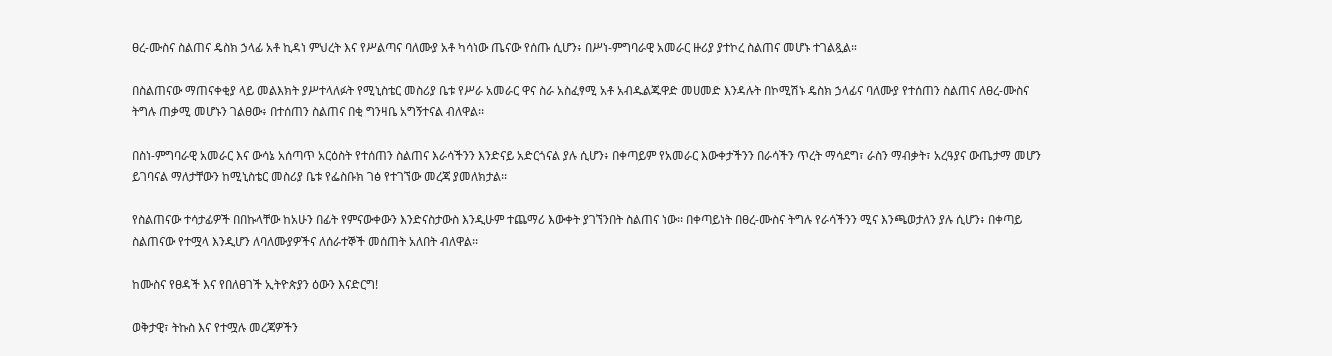ፀረ-ሙስና ስልጠና ዴስክ ኃላፊ አቶ ኪዳነ ምህረት እና የሥልጣና ባለሙያ አቶ ካሳነው ጤናው የሰጡ ሲሆን፥ በሥነ-ምግባራዊ አመራር ዙሪያ ያተኮረ ስልጠና መሆኑ ተገልጿል።

በስልጠናው ማጠናቀቂያ ላይ መልእክት ያሥተላለፉት የሚኒስቴር መስሪያ ቤቱ የሥራ አመራር ዋና ስራ አስፈፃሚ አቶ አብዱልጁዋድ መሀመድ እንዳሉት በኮሚሽኑ ዴስክ ኃላፊና ባለሙያ የተሰጠን ስልጠና ለፀረ-ሙስና ትግሉ ጠቃሚ መሆኑን ገልፀው፥ በተሰጠን ስልጠና በቂ ግንዛቤ አግኝተናል ብለዋል፡፡

በስነ-ምግባራዊ አመራር እና ውሳኔ አሰጣጥ አርዕስት የተሰጠን ስልጠና እራሳችንን እንድናይ አድርጎናል ያሉ ሲሆን፥ በቀጣይም የአመራር እውቀታችንን በራሳችን ጥረት ማሳደግ፣ ራስን ማብቃት፣ አረዓያና ውጤታማ መሆን ይገባናል ማለታቸውን ከሚኒስቴር መስሪያ ቤቱ የፌስቡክ ገፅ የተገኘው መረጃ ያመለክታል፡፡

የስልጠናው ተሳታፊዎች በበኩላቸው ከአሁን በፊት የምናውቀውን እንድናስታውስ እንዲሁም ተጨማሪ እውቀት ያገኘንበት ስልጠና ነው፡፡ በቀጣይነት በፀረ-ሙስና ትግሉ የራሳችንን ሚና እንጫወታለን ያሉ ሲሆን፥ በቀጣይ ስልጠናው የተሟላ እንዲሆን ለባለሙያዎችና ለሰራተኞች መሰጠት አለበት ብለዋል፡፡

ከሙስና የፀዳች እና የበለፀገች ኢትዮጵያን ዕውን እናድርግ!

ወቅታዊ፣ ትኩስ እና የተሟሉ መረጃዎችን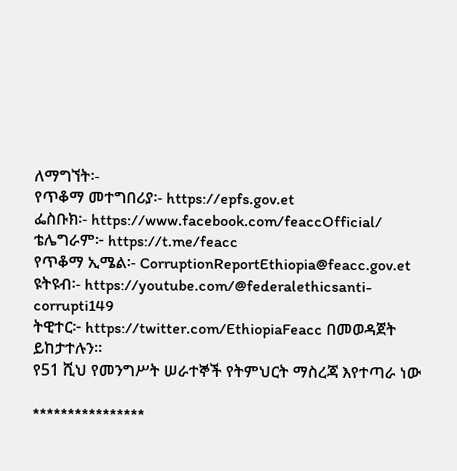ለማግኘት፡-
የጥቆማ መተግበሪያ፡- https://epfs.gov.et
ፌስቡክ፡- https://www.facebook.com/feaccOfficial/
ቴሌግራም፦ https://t.me/feacc
የጥቆማ ኢሜል፡- CorruptionReportEthiopia@feacc.gov.et
ዩትዩብ፡- https://youtube.com/@federalethicsanti-corrupti149
ትዊተር፦ https://twitter.com/EthiopiaFeacc በመወዳጀት ይከታተሉን፡፡
የ51 ሺህ የመንግሥት ሠራተኞች የትምህርት ማስረጃ እየተጣራ ነው

****************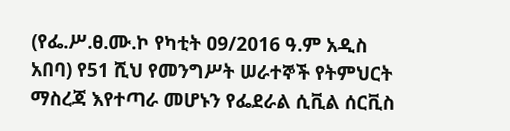(የፌ.ሥ.ፀ.ሙ.ኮ የካቲት ዐ9/2016 ዓ.ም አዲስ አበባ) የ51 ሺህ የመንግሥት ሠራተኞች የትምህርት ማስረጃ እየተጣራ መሆኑን የፌደራል ሲቪል ሰርቪስ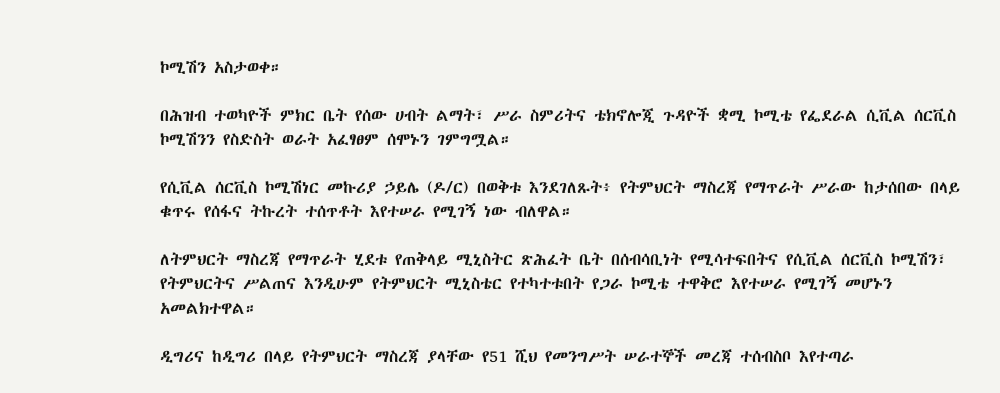ኮሚሽን አስታወቀ።

በሕዝብ ተወካዮች ምክር ቤት የሰው ሀብት ልማት፣ ሥራ ስምሪትና ቴክኖሎጂ ጉዳዮች ቋሚ ኮሚቴ የፌደራል ሲቪል ሰርቪስ ኮሚሽንን የስድስት ወራት አፈፃፀም ሰሞኑን ገምግሟል።

የሲቪል ሰርቪስ ኮሚሽነር መኩሪያ ኃይሌ (ዶ/ር) በወቅቱ እንደገለጹት፥ የትምህርት ማስረጃ የማጥራት ሥራው ከታሰበው በላይ ቁጥሩ የሰፋና ትኩረት ተሰጥቶት እየተሠራ የሚገኝ ነው ብለዋል።

ለትምህርት ማስረጃ የማጥራት ሂደቱ የጠቅላይ ሚኒስትር ጽሕፈት ቤት በሰብሳቢነት የሚሳተፍበትና የሲቪል ሰርቪስ ኮሚሽን፣ የትምህርትና ሥልጠና እንዲሁም የትምህርት ሚኒስቴር የተካተቱበት የጋራ ኮሚቴ ተዋቅሮ እየተሠራ የሚገኝ መሆኑን አመልክተዋል።

ዲግሪና ከዲግሪ በላይ የትምህርት ማስረጃ ያላቸው የ51 ሺህ የመንግሥት ሠራተኞች መረጃ ተሰብስቦ እየተጣራ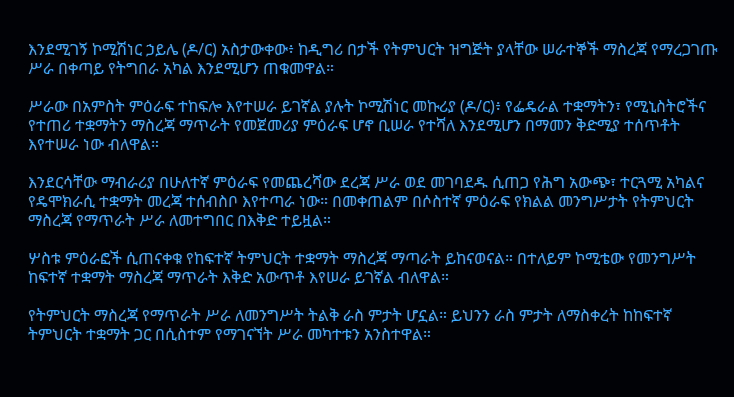እንደሚገኝ ኮሚሽነር ኃይሌ (ዶ/ር) አስታውቀው፥ ከዲግሪ በታች የትምህርት ዝግጅት ያላቸው ሠራተኞች ማስረጃ የማረጋገጡ ሥራ በቀጣይ የትግበራ አካል እንደሚሆን ጠቁመዋል።

ሥራው በአምስት ምዕራፍ ተከፍሎ እየተሠራ ይገኛል ያሉት ኮሚሽነር መኩሪያ (ዶ/ር)፥ የፌዴራል ተቋማትን፣ የሚኒስትሮችና የተጠሪ ተቋማትን ማስረጃ ማጥራት የመጀመሪያ ምዕራፍ ሆኖ ቢሠራ የተሻለ እንደሚሆን በማመን ቅድሚያ ተሰጥቶት እየተሠራ ነው ብለዋል።

እንደርሳቸው ማብራሪያ በሁለተኛ ምዕራፍ የመጨረሻው ደረጃ ሥራ ወደ መገባደዱ ሲጠጋ የሕግ አውጭ፣ ተርጓሚ አካልና የዴሞክራሲ ተቋማት መረጃ ተሰብስቦ እየተጣራ ነው። በመቀጠልም በሶስተኛ ምዕራፍ የክልል መንግሥታት የትምህርት ማስረጃ የማጥራት ሥራ ለመተግበር በእቅድ ተይዟል።

ሦስቱ ምዕራፎች ሲጠናቀቁ የከፍተኛ ትምህርት ተቋማት ማስረጃ ማጣራት ይከናወናል። በተለይም ኮሚቴው የመንግሥት ከፍተኛ ተቋማት ማስረጃ ማጥራት እቅድ አውጥቶ እየሠራ ይገኛል ብለዋል።

የትምህርት ማስረጃ የማጥራት ሥራ ለመንግሥት ትልቅ ራስ ምታት ሆኗል። ይህንን ራስ ምታት ለማስቀረት ከከፍተኛ ትምህርት ተቋማት ጋር በሲስተም የማገናኘት ሥራ መካተቱን አንስተዋል።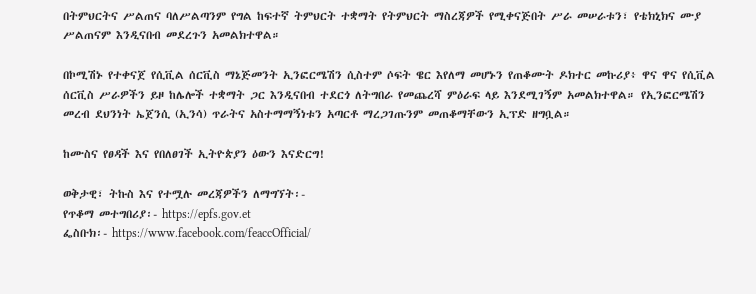በትምህርትና ሥልጠና ባለሥልጣንም የግል ከፍተኛ ትምህርት ተቋማት የትምህርት ማስረጃዎች የሚቀናጅበት ሥራ መሠራቱን፣ የቴክኒክና ሙያ ሥልጠናም እንዲናበብ መደረጉን አመልክተዋል።

በኮሚሽኑ የተቀናጀ የሲቪል ሰርቪስ ማኔጅመንት ኢንፎርሜሽን ሲስተም ሶፍት ዌር እየለማ መሆኑን የጠቆሙት ዶክተር መኩሪያ፥ ዋና ዋና የሲቪል ሰርቪስ ሥራዎችን ይዞ ከሌሎች ተቋማት ጋር እንዲናበብ ተደርጎ ለትግበራ የመጨረሻ ምዕራፍ ላይ እንደሚገኝም አመልክተዋል። የኢንፎርሜሽን መረብ ደህንነት ኤጀንሲ (ኢንሳ) ጥራትና አስተማማኝነቱን አጣርቶ ማረጋገጡንም መጠቆማቸውን ኢፕድ ዘግቧል።

ከሙስና የፀዳች እና የበለፀገች ኢትዮጵያን ዕውን እናድርግ!

ወቅታዊ፣ ትኩስ እና የተሟሉ መረጃዎችን ለማግኘት፡-
የጥቆማ መተግበሪያ፡- https://epfs.gov.et
ፌስቡክ፡- https://www.facebook.com/feaccOfficial/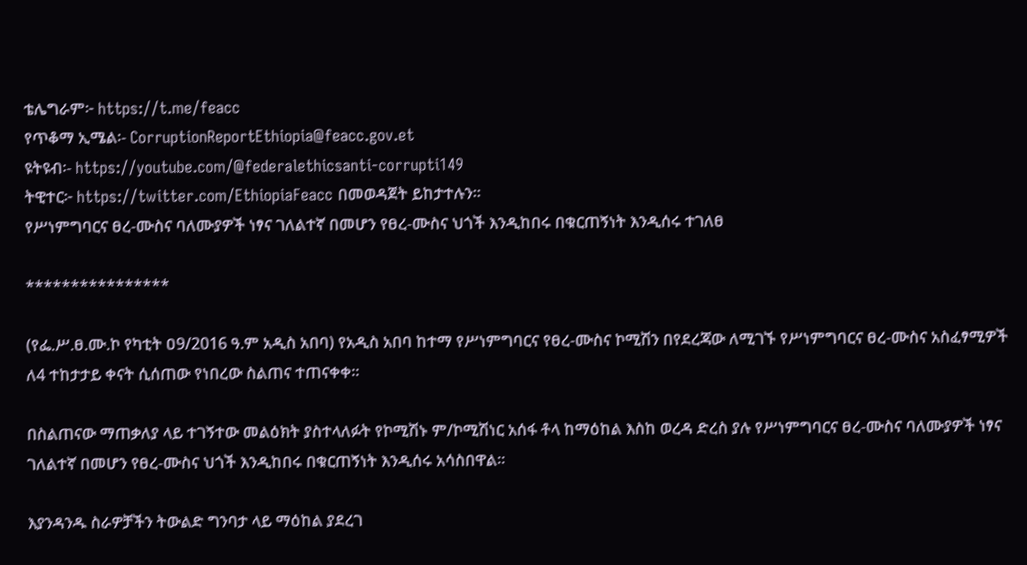ቴሌግራም፦ https://t.me/feacc
የጥቆማ ኢሜል፡- CorruptionReportEthiopia@feacc.gov.et
ዩትዩብ፡- https://youtube.com/@federalethicsanti-corrupti149
ትዊተር፦ https://twitter.com/EthiopiaFeacc በመወዳጀት ይከታተሉን፡፡
የሥነምግባርና ፀረ-ሙስና ባለሙያዎች ነፃና ገለልተኛ በመሆን የፀረ-ሙስና ህጎች እንዲከበሩ በቁርጠኝነት እንዲሰሩ ተገለፀ

****************

(የፌ.ሥ.ፀ.ሙ.ኮ የካቲት ዐ9/2016 ዓ.ም አዲስ አበባ) የአዲስ አበባ ከተማ የሥነምግባርና የፀረ-ሙስና ኮሚሽን በየደረጃው ለሚገኙ የሥነምግባርና ፀረ-ሙስና አስፈፃሚዎች ለ4 ተከታታይ ቀናት ሲሰጠው የነበረው ስልጠና ተጠናቀቀ።

በስልጠናው ማጠቃለያ ላይ ተገኝተው መልዕክት ያስተላለፉት የኮሚሽኑ ም/ኮሚሽነር አሰፋ ቶላ ከማዕከል እስከ ወረዳ ድረስ ያሉ የሥነምግባርና ፀረ-ሙስና ባለሙያዎች ነፃና ገለልተኛ በመሆን የፀረ-ሙስና ህጎች እንዲከበሩ በቁርጠኝነት እንዲሰሩ አሳስበዋል።

እያንዳንዱ ስራዎቻችን ትውልድ ግንባታ ላይ ማዕከል ያደረገ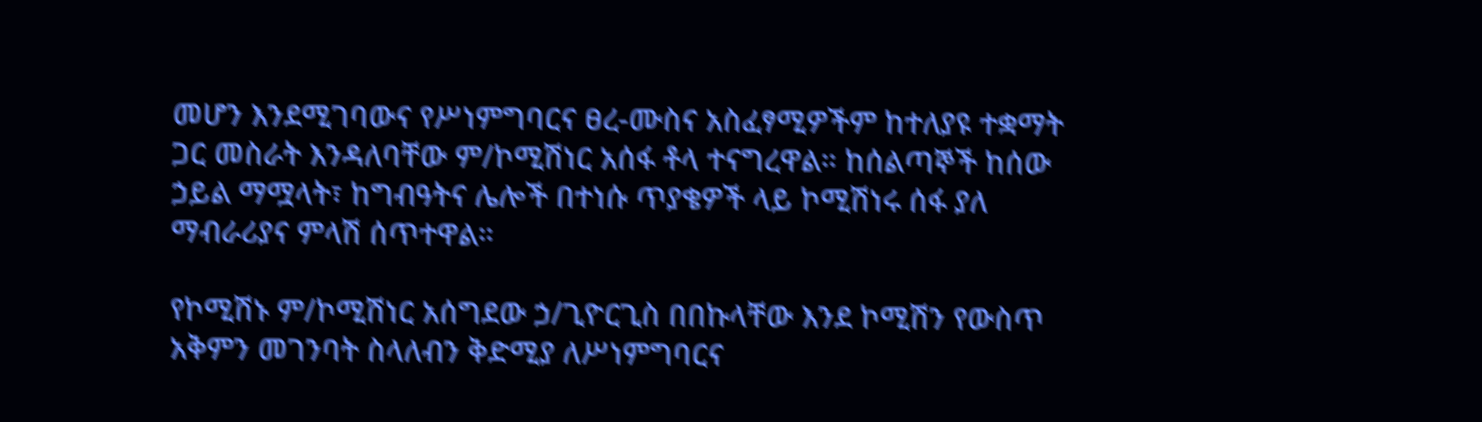መሆን እንደሚገባውና የሥነምግባርና ፀረ-ሙስና አስፈፃሚዎችም ከተለያዩ ተቋማት ጋር መስራት እንዳለባቸው ም/ኮሚሽነር አሰፋ ቶላ ተናግረዋል። ከሰልጣኞች ከሰው ኃይል ማሟላት፣ ከግብዓትና ሌሎች በተነሱ ጥያቄዎች ላይ ኮሚሽነሩ ሰፋ ያለ ማብራሪያና ምላሽ ሰጥተዋል።

የኮሚሽኑ ም/ኮሚሽነር አሰግደው ኃ/ጊዮርጊስ በበኩላቸው እንደ ኮሚሽን የውስጥ አቅምን መገንባት ስላለብን ቅድሚያ ለሥነምግባርና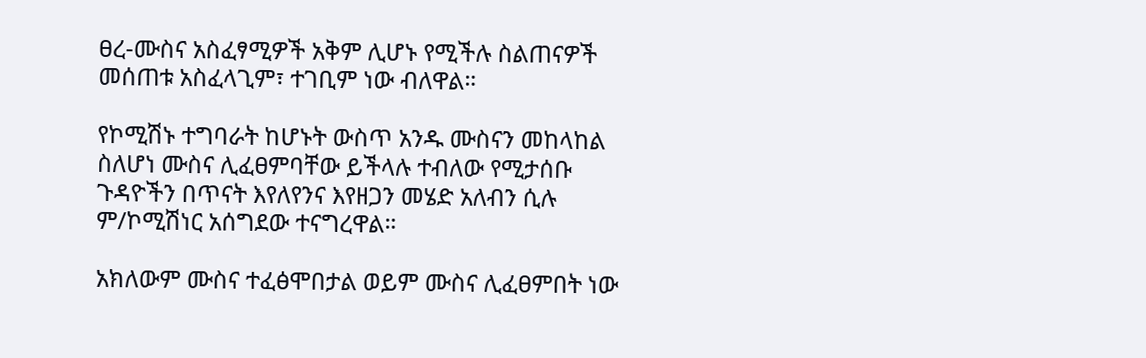ፀረ-ሙስና አስፈፃሚዎች አቅም ሊሆኑ የሚችሉ ስልጠናዎች መሰጠቱ አስፈላጊም፣ ተገቢም ነው ብለዋል።

የኮሚሽኑ ተግባራት ከሆኑት ውስጥ አንዱ ሙስናን መከላከል ስለሆነ ሙስና ሊፈፀምባቸው ይችላሉ ተብለው የሚታሰቡ ጉዳዮችን በጥናት እየለየንና እየዘጋን መሄድ አለብን ሲሉ ም/ኮሚሽነር አሰግደው ተናግረዋል።

አክለውም ሙስና ተፈፅሞበታል ወይም ሙስና ሊፈፀምበት ነው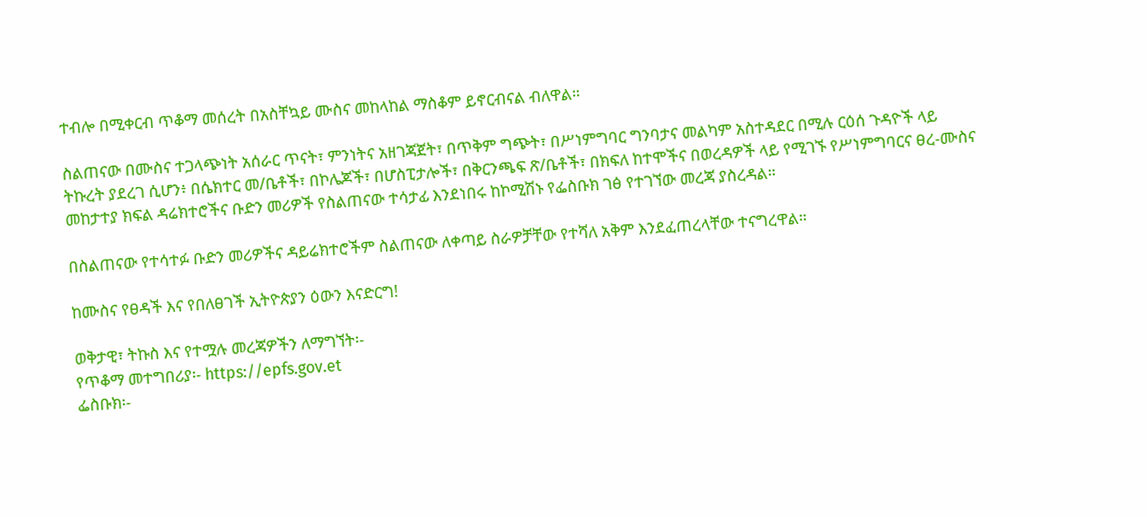ተብሎ በሚቀርብ ጥቆማ መሰረት በአስቸኳይ ሙስና መከላከል ማስቆም ይኖርብናል ብለዋል።

ስልጠናው በሙስና ተጋላጭነት አሰራር ጥናት፣ ምንነትና አዘገጃጀት፣ በጥቅም ግጭት፣ በሥነምግባር ግንባታና መልካም አስተዳደር በሚሉ ርዕሰ ጉዳዮች ላይ ትኩረት ያደረገ ሲሆን፥ በሴክተር መ/ቤቶች፣ በኮሌጆች፣ በሆስፒታሎች፣ በቅርንጫፍ ጽ/ቤቶች፣ በክፍለ ከተሞችና በወረዳዎች ላይ የሚገኙ የሥነምግባርና ፀረ-ሙስና መከታተያ ክፍል ዳሬክተሮችና ቡድን መሪዎች የስልጠናው ተሳታፊ እንደነበሩ ከኮሚሽኑ የፌስቡክ ገፅ የተገኘው መረጃ ያስረዳል።

በስልጠናው የተሳተፉ ቡድን መሪዎችና ዳይሬክተሮችም ስልጠናው ለቀጣይ ስራዎቻቸው የተሻለ አቅም እንደፈጠረላቸው ተናግረዋል።

ከሙስና የፀዳች እና የበለፀገች ኢትዮጵያን ዕውን እናድርግ!

ወቅታዊ፣ ትኩስ እና የተሟሉ መረጃዎችን ለማግኘት፡-
የጥቆማ መተግበሪያ፡- https://epfs.gov.et
ፌስቡክ፡-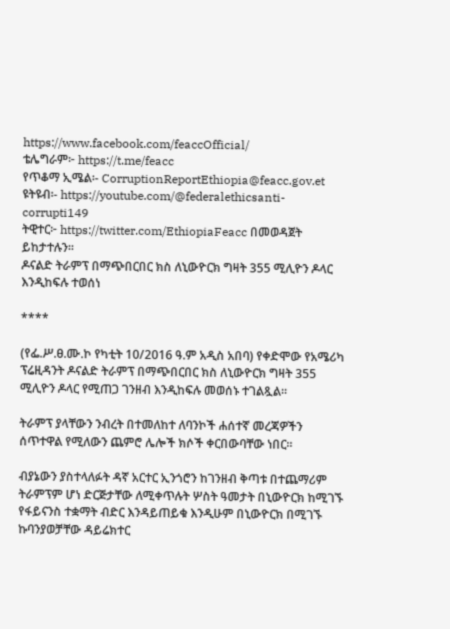https://www.facebook.com/feaccOfficial/
ቴሌግራም፦ https://t.me/feacc
የጥቆማ ኢሜል፡- CorruptionReportEthiopia@feacc.gov.et
ዩትዩብ፡- https://youtube.com/@federalethicsanti-corrupti149
ትዊተር፦ https://twitter.com/EthiopiaFeacc በመወዳጀት ይከታተሉን፡፡
ዶናልድ ትራምፕ በማጭበርበር ክስ ለኒውዮርክ ግዛት 355 ሚሊዮን ዶላር እንዲከፍሉ ተወሰነ

****

(የፌ.ሥ.ፀ.ሙ.ኮ የካቲት 10/2016 ዓ.ም አዲስ አበባ) የቀድሞው የአሜሪካ ፕሬዚዳንት ዶናልድ ትራምፕ በማጭበርበር ክስ ለኒውዮርክ ግዛት 355 ሚሊዮን ዶላር የሚጠጋ ገንዘብ እንዲከፍሉ መወሰኑ ተገልጿል።

ትራምፕ ያላቸውን ንብረት በተመለከተ ለባንኮች ሐሰተኛ መረጃዎችን ሰጥተዋል የሚለውን ጨምሮ ሌሎች ክሶች ቀርበውባቸው ነበር።

ብያኔውን ያስተላለፉት ዳኛ አርተር ኢንጎሮን ከገንዘብ ቅጣቱ በተጨማሪም ትራምፕም ሆነ ድርጅታቸው ለሚቀጥሉት ሦስት ዓመታት በኒውዮርክ ከሚገኙ የፋይናንስ ተቋማት ብድር እንዳይጠይቁ እንዲሁም በኒውዮርክ በሚገኙ ኩባንያወቻቸው ዳይሬክተር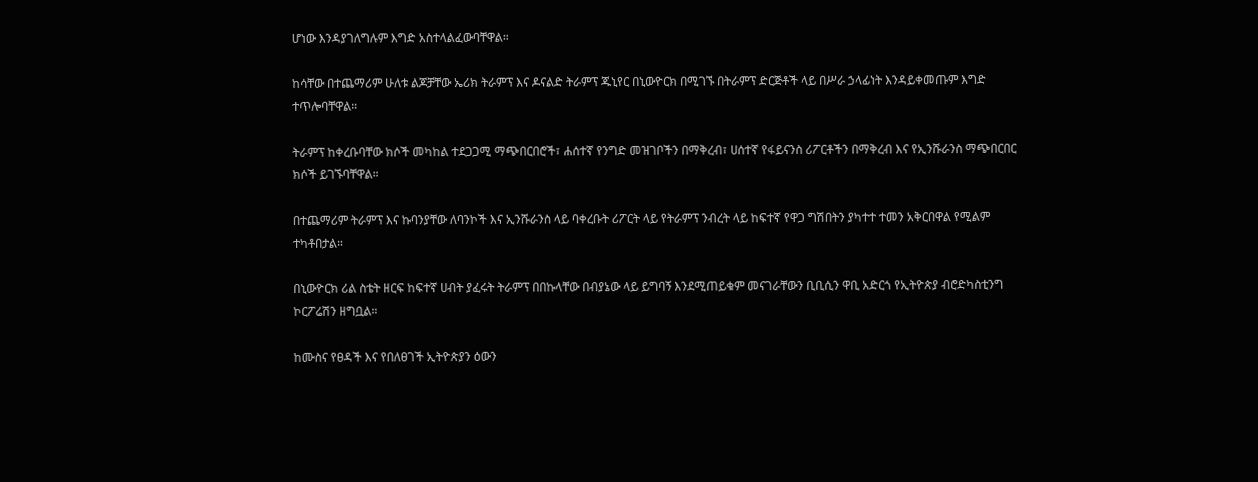ሆነው እንዳያገለግሉም እግድ አስተላልፈውባቸዋል።

ከሳቸው በተጨማሪም ሁለቱ ልጆቻቸው ኤሪክ ትራምፕ እና ዶናልድ ትራምፕ ጁኒየር በኒውዮርክ በሚገኙ በትራምፕ ድርጅቶች ላይ በሥራ ኃላፊነት እንዳይቀመጡም እግድ ተጥሎባቸዋል።

ትራምፕ ከቀረቡባቸው ክሶች መካከል ተደጋጋሚ ማጭበርበሮች፣ ሐሰተኛ የንግድ መዝገቦችን በማቅረብ፣ ሀሰተኛ የፋይናንስ ሪፖርቶችን በማቅረብ እና የኢንሹራንስ ማጭበርበር ክሶች ይገኙባቸዋል።

በተጨማሪም ትራምፕ እና ኩባንያቸው ለባንኮች እና ኢንሹራንስ ላይ ባቀረቡት ሪፖርት ላይ የትራምፕ ንብረት ላይ ከፍተኛ የዋጋ ግሽበትን ያካተተ ተመን አቅርበዋል የሚልም ተካቶበታል።

በኒውዮርክ ሪል ስቴት ዘርፍ ከፍተኛ ሀብት ያፈሩት ትራምፕ በበኩላቸው በብያኔው ላይ ይግባኝ እንደሚጠይቁም መናገራቸውን ቢቢሲን ዋቢ አድርጎ የኢትዮጵያ ብሮድካስቲንግ ኮርፖሬሽን ዘግቧል።

ከሙስና የፀዳች እና የበለፀገች ኢትዮጵያን ዕውን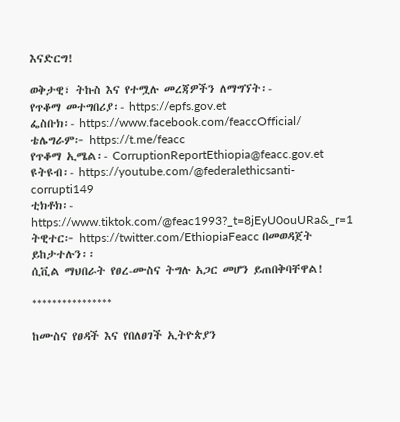እናድርግ!

ወቅታዊ፣ ትኩስ እና የተሟሉ መረጃዎችን ለማግኘት፡-
የጥቆማ መተግበሪያ፡- https://epfs.gov.et
ፌስቡክ፡- https://www.facebook.com/feaccOfficial/
ቴሌግራም፦ https://t.me/feacc
የጥቆማ ኢሜል፡- CorruptionReportEthiopia@feacc.gov.et
ዩትዩብ፡- https://youtube.com/@federalethicsanti-corrupti149
ቲክቶክ፡- https://www.tiktok.com/@feac1993?_t=8jEyU0ouURa&_r=1
ትዊተር፦ https://twitter.com/EthiopiaFeacc በመወዳጀት ይከታተሉን፡፡
ሲቪል ማህበራት የፀረ-ሙስና ትግሉ አጋር መሆን ይጠበቅባቸዋል!

****************

ከሙስና የፀዳች እና የበለፀገች ኢትዮጵያን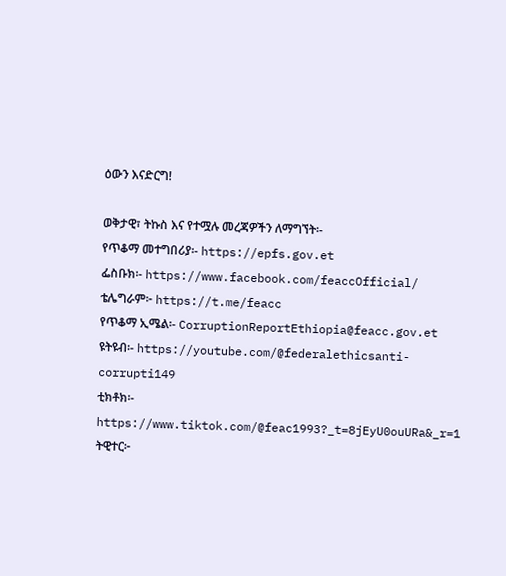ዕውን እናድርግ!

ወቅታዊ፣ ትኩስ እና የተሟሉ መረጃዎችን ለማግኘት፡-
የጥቆማ መተግበሪያ፡- https://epfs.gov.et
ፌስቡክ፡- https://www.facebook.com/feaccOfficial/
ቴሌግራም፦ https://t.me/feacc
የጥቆማ ኢሜል፡- CorruptionReportEthiopia@feacc.gov.et
ዩትዩብ፡- https://youtube.com/@federalethicsanti-corrupti149
ቲክቶክ፡- https://www.tiktok.com/@feac1993?_t=8jEyU0ouURa&_r=1
ትዊተር፦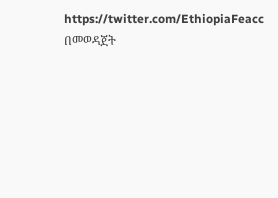https://twitter.com/EthiopiaFeacc በመወዳጀት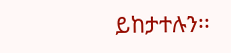ይከታተሉን፡፡